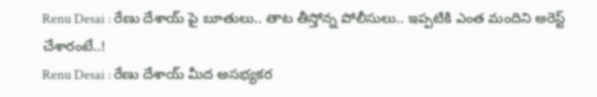Renu Desai : రేణు దేశాయ్ పై బూతులు.. తాట తీస్తోన్న పోలీసులు.. ఇప్పటికి ఎంత మందిని అరెస్ట్ చేశారంటే..!
Renu Desai : రేణు దేశాయ్ మీద అసభ్యకర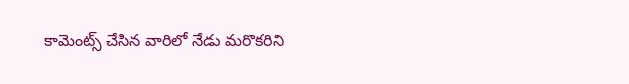కామెంట్స్ చేసిన వారిలో నేడు మరొకరిని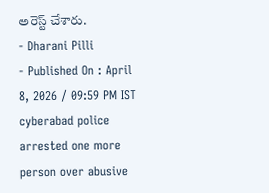అరెస్ట్ చేశారు.
- Dharani Pilli
- Published On : April 8, 2026 / 09:59 PM IST
cyberabad police arrested one more person over abusive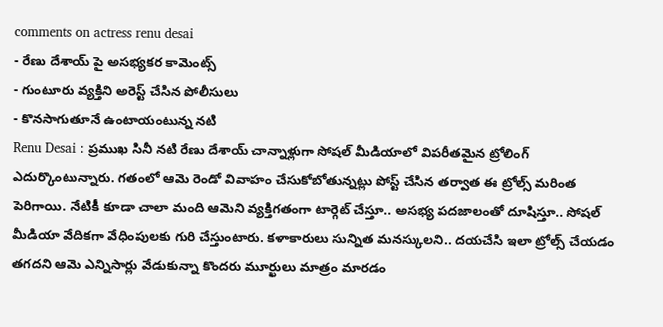comments on actress renu desai
- రేణు దేశాయ్ పై అసభ్యకర కామెంట్స్
- గుంటూరు వ్యక్తిని అరెస్ట్ చేసిన పోలీసులు
- కొనసాగుతూనే ఉంటాయంటున్న నటి
Renu Desai : ప్రముఖ సినీ నటి రేణు దేశాయ్ చాన్నాళ్లుగా సోషల్ మీడియాలో విపరీతమైన ట్రోలింగ్ ఎదుర్కొంటున్నారు. గతంలో ఆమె రెండో వివాహం చేసుకోబోతున్నట్లు పోస్ట్ చేసిన తర్వాత ఈ ట్రోల్స్ మరింత పెరిగాయి. నేటికీ కూడా చాలా మంది ఆమెని వ్యక్తిగతంగా టార్గెట్ చేస్తూ.. అసభ్య పదజాలంతో దూషిస్తూ.. సోషల్ మీడియా వేదికగా వేధింపులకు గురి చేస్తుంటారు. కళాకారులు సున్నిత మనస్కులని.. దయచేసి ఇలా ట్రోల్స్ చేయడం తగదని ఆమె ఎన్నిసార్లు వేడుకున్నా కొందరు మూర్ఖులు మాత్రం మారడం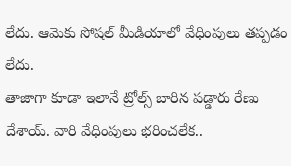లేదు. ఆమెకు సోషల్ మీడియాలో వేధింపులు తప్పడం లేదు.
తాజాగా కూడా ఇలానే ట్రోల్స్ బారిన పడ్డారు రేణు దేశాయ్. వారి వేధింపులు భరించలేక..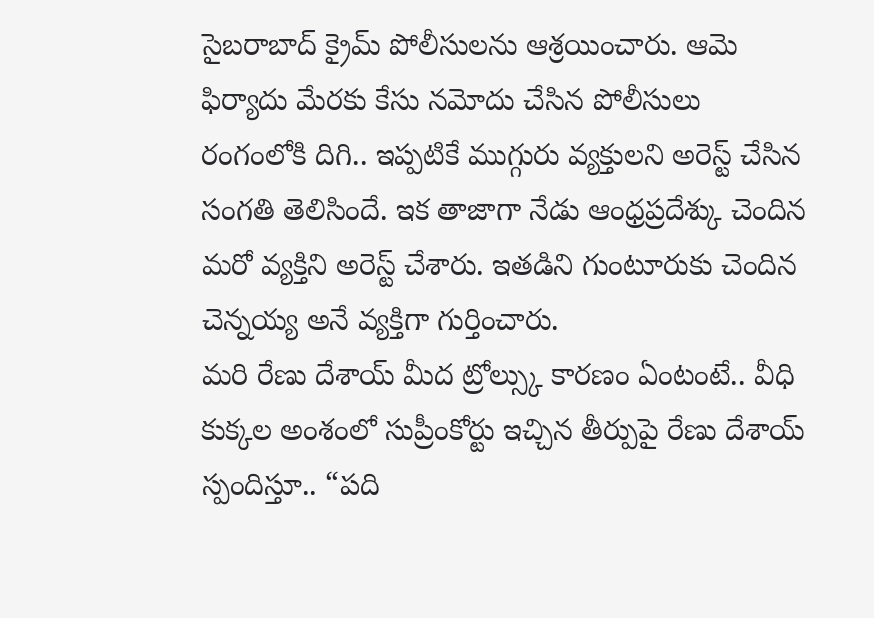సైబరాబాద్ క్రైమ్ పోలీసులను ఆశ్రయించారు. ఆమె ఫిర్యాదు మేరకు కేసు నమోదు చేసిన పోలీసులు రంగంలోకి దిగి.. ఇప్పటికే ముగ్గురు వ్యక్తులని అరెస్ట్ చేసిన సంగతి తెలిసిందే. ఇక తాజాగా నేడు ఆంధ్రప్రదేశ్కు చెందిన మరో వ్యక్తిని అరెస్ట్ చేశారు. ఇతడిని గుంటూరుకు చెందిన చెన్నయ్య అనే వ్యక్తిగా గుర్తించారు.
మరి రేణు దేశాయ్ మీద ట్రోల్స్కు కారణం ఏంటంటే.. వీధి కుక్కల అంశంలో సుప్రీంకోర్టు ఇచ్చిన తీర్పుపై రేణు దేశాయ్ స్పందిస్తూ.. “పది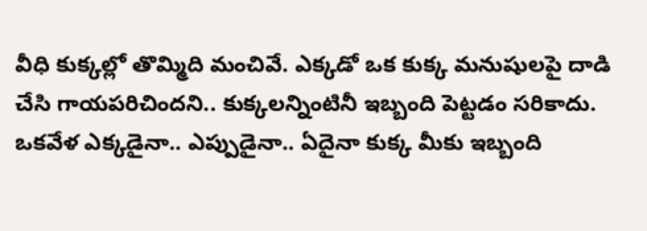వీధి కుక్కల్లో తొమ్మిది మంచివే. ఎక్కడో ఒక కుక్క మనుషులపై దాడి చేసి గాయపరిచిందని.. కుక్కలన్నింటినీ ఇబ్బంది పెట్టడం సరికాదు. ఒకవేళ ఎక్కడైనా.. ఎప్పుడైనా.. ఏదైనా కుక్క మీకు ఇబ్బంది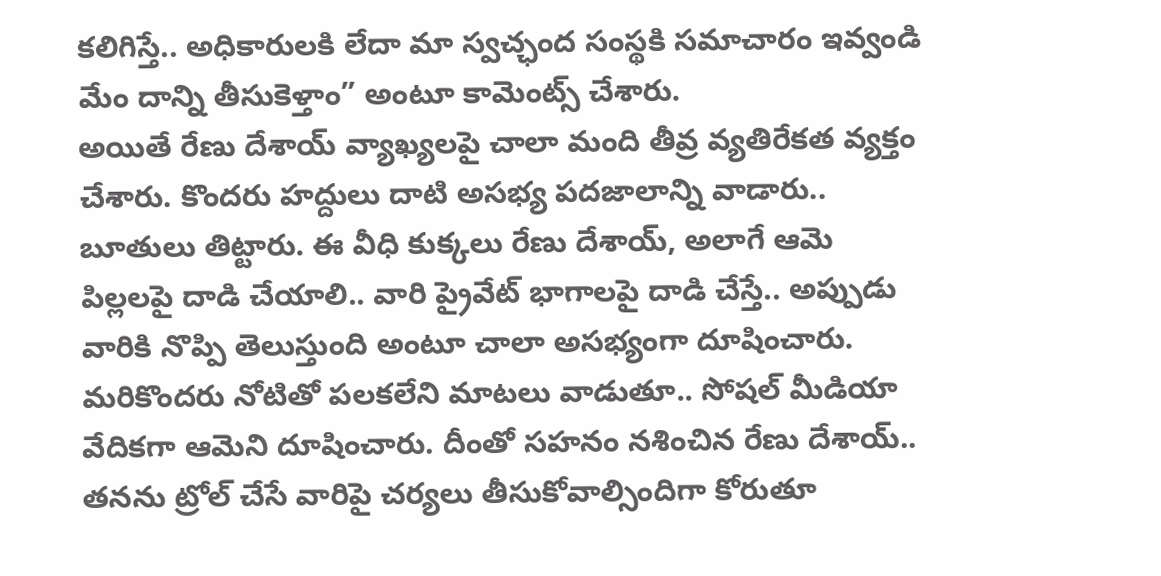కలిగిస్తే.. అధికారులకి లేదా మా స్వచ్ఛంద సంస్థకి సమాచారం ఇవ్వండి మేం దాన్ని తీసుకెళ్తాం” అంటూ కామెంట్స్ చేశారు.
అయితే రేణు దేశాయ్ వ్యాఖ్యలపై చాలా మంది తీవ్ర వ్యతిరేకత వ్యక్తం చేశారు. కొందరు హద్దులు దాటి అసభ్య పదజాలాన్ని వాడారు.. బూతులు తిట్టారు. ఈ వీధి కుక్కలు రేణు దేశాయ్, అలాగే ఆమె పిల్లలపై దాడి చేయాలి.. వారి ప్రైవేట్ భాగాలపై దాడి చేస్తే.. అప్పుడు వారికి నొప్పి తెలుస్తుంది అంటూ చాలా అసభ్యంగా దూషించారు. మరికొందరు నోటితో పలకలేని మాటలు వాడుతూ.. సోషల్ మీడియా వేదికగా ఆమెని దూషించారు. దీంతో సహనం నశించిన రేణు దేశాయ్.. తనను ట్రోల్ చేసే వారిపై చర్యలు తీసుకోవాల్సిందిగా కోరుతూ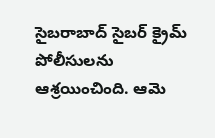సైబరాబాద్ సైబర్ క్రైమ్ పోలీసులను ఆశ్రయించింది. ఆమె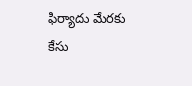ఫిర్యాదు మేరకు కేసు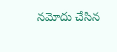నమోదు చేసిన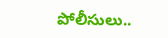పోలీసులు..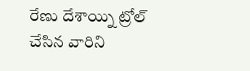రేణు దేశాయ్ని ట్రోల్ చేసిన వారిని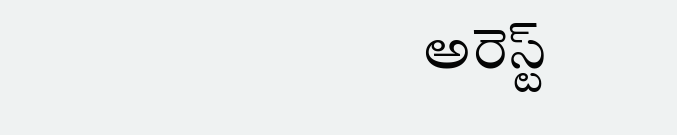అరెస్ట్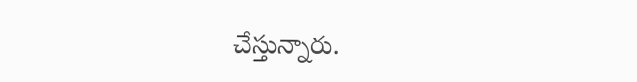చేస్తున్నారు.